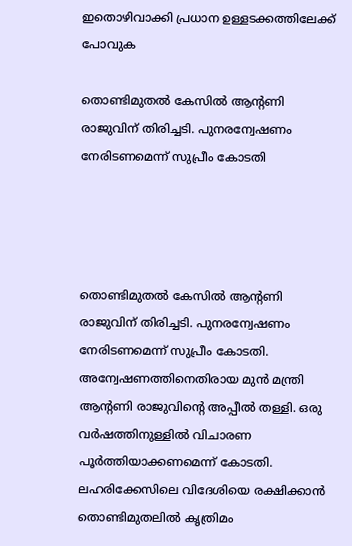ഇതൊഴിവാക്കി പ്രധാന ഉള്ളടക്കത്തിലേക്ക് പോവുക

തൊണ്ടിമുതല്‍ കേസില്‍ ആന്‍റണി രാജുവിന് തിരിച്ചടി. പുനരന്വേഷണം നേരിടണമെന്ന് സുപ്രീം കോടതി




തൊണ്ടിമുതല്‍ കേസില്‍ ആന്‍റണി രാജുവിന് തിരിച്ചടി. പുനരന്വേഷണം നേരിടണമെന്ന് സുപ്രീം കോടതി. അന്വേഷണത്തിനെതിരായ മുന്‍ മന്ത്രി ആന്‍റണി രാജുവിന്‍റെ അപ്പീല്‍ തള്ളി. ഒരു വര്‍ഷത്തിനുള്ളില്‍ വിചാരണ പൂര്‍ത്തിയാക്കണമെന്ന് കോടതി. ലഹരിക്കേസിലെ വിദേശിയെ രക്ഷിക്കാന്‍ തൊണ്ടിമുതലിൽ കൃത്രിമം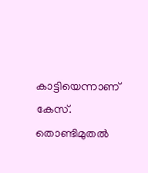കാട്ടിയെന്നാണ് കേസ്. തൊണ്ടിമുതല്‍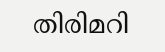തിരിമറി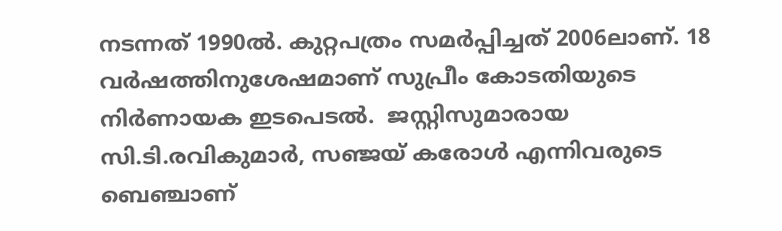നടന്നത് 1990ല്‍. കുറ്റപത്രം സമര്‍പ്പിച്ചത് 2006ലാണ്. 18 വര്‍ഷത്തിനുശേഷമാണ് സുപ്രീം കോടതിയുടെ നിര്‍ണായക ഇടപെടല്‍.  ജസ്റ്റിസുമാരായ സി.ടി.രവികുമാർ, സഞ്ജയ് കരോൾ എന്നിവരുടെ ബെഞ്ചാണ്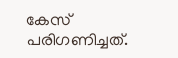കേസ് പരിഗണിച്ചത്.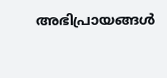അഭിപ്രായങ്ങള്‍